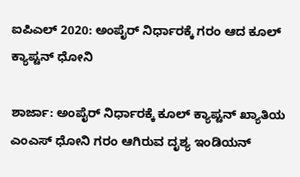ಐಪಿಎಲ್ 2020: ಅಂಪೈರ್ ನಿರ್ಧಾರಕ್ಕೆ ಗರಂ ಆದ ಕೂಲ್ ಕ್ಯಾಪ್ಟನ್ ಧೋನಿ

ಶಾರ್ಜಾ: ಅಂಪೈರ್ ನಿರ್ಧಾರಕ್ಕೆ ಕೂಲ್ ಕ್ಯಾಪ್ಟನ್ ಖ್ಯಾತಿಯ ಎಂಎಸ್ ಧೋನಿ ಗರಂ ಆಗಿರುವ ದೃಶ್ಯ ಇಂಡಿಯನ್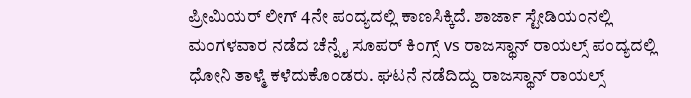ಪ್ರೀಮಿಯರ್ ಲೀಗ್ 4ನೇ ಪಂದ್ಯದಲ್ಲಿ ಕಾಣಸಿಕ್ಕಿದೆ. ಶಾರ್ಜಾ ಸ್ಟೇಡಿಯಂನಲ್ಲಿ ಮಂಗಳವಾರ ನಡೆದ ಚೆನ್ನೈ ಸೂಪರ್ ಕಿಂಗ್ಸ್ vs ರಾಜಸ್ಥಾನ್ ರಾಯಲ್ಸ್ ಪಂದ್ಯದಲ್ಲಿ ಧೋನಿ ತಾಳ್ಮೆ ಕಳೆದುಕೊಂಡರು. ಘಟನೆ ನಡೆದಿದ್ದು ರಾಜಸ್ಥಾನ್ ರಾಯಲ್ಸ್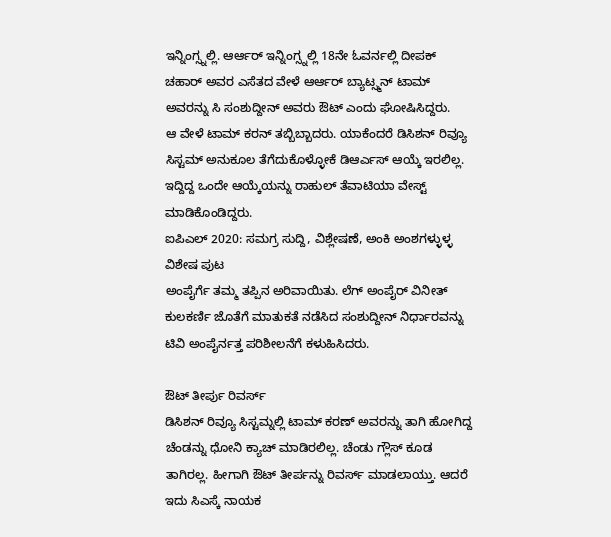ಇನ್ನಿಂಗ್ಸ್ನಲ್ಲಿ. ಆರ್ಆರ್ ಇನ್ನಿಂಗ್ಸ್ನಲ್ಲಿ 18ನೇ ಓವರ್ನಲ್ಲಿ ದೀಪಕ್ ಚಹಾರ್ ಅವರ ಎಸೆತದ ವೇಳೆ ಆರ್ಆರ್ ಬ್ಯಾಟ್ಸ್ಮನ್ ಟಾಮ್ ಅವರನ್ನು ಸಿ ಸಂಶುದ್ದೀನ್ ಅವರು ಔಟ್ ಎಂದು ಘೋಷಿಸಿದ್ದರು.
ಆ ವೇಳೆ ಟಾಮ್ ಕರನ್ ತಬ್ಬಿಬ್ಬಾದರು. ಯಾಕೆಂದರೆ ಡಿಸಿಶನ್ ರಿವ್ಯೂ ಸಿಸ್ಟಮ್ ಅನುಕೂಲ ತೆಗೆದುಕೊಳ್ಳೋಕೆ ಡಿಆರ್ಎಸ್ ಆಯ್ಕೆ ಇರಲಿಲ್ಲ. ಇದ್ದಿದ್ದ ಒಂದೇ ಆಯ್ಕೆಯನ್ನು ರಾಹುಲ್ ತೆವಾಟಿಯಾ ವೇಸ್ಟ್ ಮಾಡಿಕೊಂಡಿದ್ದರು.
ಐಪಿಎಲ್ 2020: ಸಮಗ್ರ ಸುದ್ದಿ, ವಿಶ್ಲೇಷಣೆ, ಅಂಕಿ ಅಂಶಗಳ್ಳುಳ್ಳ ವಿಶೇಷ ಪುಟ
ಅಂಪೈರ್ಗೆ ತಮ್ಮ ತಪ್ಪಿನ ಅರಿವಾಯಿತು. ಲೆಗ್ ಅಂಪೈರ್ ವಿನೀತ್ ಕುಲಕರ್ಣಿ ಜೊತೆಗೆ ಮಾತುಕತೆ ನಡೆಸಿದ ಸಂಶುದ್ದೀನ್ ನಿರ್ಧಾರವನ್ನು ಟಿವಿ ಅಂಪೈರ್ನತ್ತ ಪರಿಶೀಲನೆಗೆ ಕಳುಹಿಸಿದರು.

ಔಟ್ ತೀರ್ಪು ರಿವರ್ಸ್
ಡಿಸಿಶನ್ ರಿವ್ಯೂ ಸಿಸ್ಟಮ್ನಲ್ಲಿ ಟಾಮ್ ಕರಣ್ ಅವರನ್ನು ತಾಗಿ ಹೋಗಿದ್ದ ಚೆಂಡನ್ನು ಧೋನಿ ಕ್ಯಾಚ್ ಮಾಡಿರಲಿಲ್ಲ. ಚೆಂಡು ಗ್ಲೌಸ್ ಕೂಡ ತಾಗಿರಲ್ಲ. ಹೀಗಾಗಿ ಔಟ್ ತೀರ್ಪನ್ನು ರಿವರ್ಸ್ ಮಾಡಲಾಯ್ತು. ಆದರೆ ಇದು ಸಿಎಸ್ಕೆ ನಾಯಕ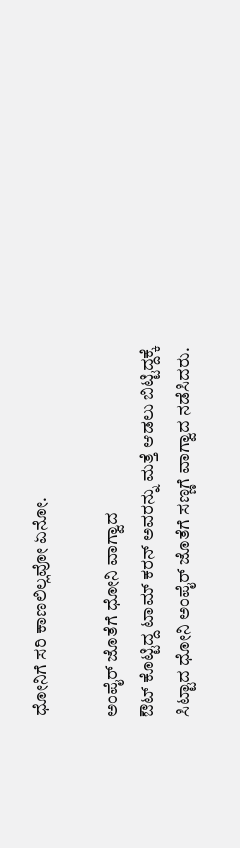ಧೋನಿಗೆ ಸರಿ ಕಾಣಲಿಲ್ಲವೋ ಏನೋ.

ಅಂಪೈರ್ ಜೊತೆಗೆ ಧೋನಿ ವಾಗ್ವಾದ
ಔಟ್ ಕೊಟ್ಟಿದ್ದ ಟಾಮ್ ಕರನ್ ಅವರನ್ನು ಮತ್ತೆ ಆಡಲು ಬಿಟ್ಟಿದ್ದಕ್ಕೆ ಸಿಟ್ಟಾದ ಧೋನಿ ಅಂಪೈರ್ ಜೊತೆಗೆ ಸಣ್ಣಗೆ ವಾಗ್ವಾದ ನಡೆಸಿದರು.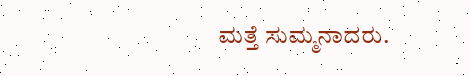ಮತ್ತೆ ಸುಮ್ಮನಾದರು.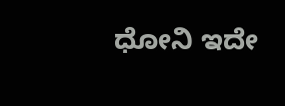ಧೋನಿ ಇದೇ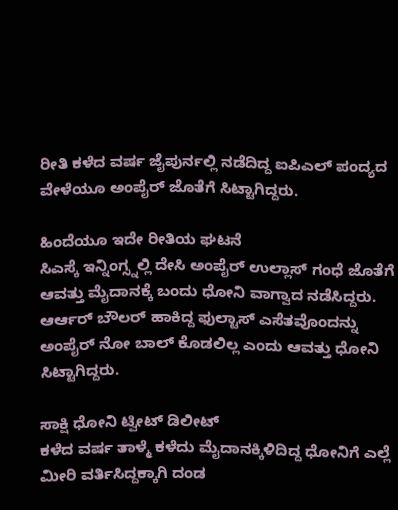ರೀತಿ ಕಳೆದ ವರ್ಷ ಜೈಪುರ್ನಲ್ಲಿ ನಡೆದಿದ್ದ ಐಪಿಎಲ್ ಪಂದ್ಯದ ವೇಳೆಯೂ ಅಂಪೈರ್ ಜೊತೆಗೆ ಸಿಟ್ಟಾಗಿದ್ದರು.

ಹಿಂದೆಯೂ ಇದೇ ರೀತಿಯ ಘಟನೆ
ಸಿಎಸ್ಕೆ ಇನ್ನಿಂಗ್ಸ್ನಲ್ಲಿ ದೇಸಿ ಅಂಪೈರ್ ಉಲ್ಲಾಸ್ ಗಂಧೆ ಜೊತೆಗೆ ಆವತ್ತು ಮೈದಾನಕ್ಕೆ ಬಂದು ಧೋನಿ ವಾಗ್ವಾದ ನಡೆಸಿದ್ದರು. ಆರ್ಆರ್ ಬೌಲರ್ ಹಾಕಿದ್ದ ಫುಲ್ಟಾಸ್ ಎಸೆತವೊಂದನ್ನು ಅಂಪೈರ್ ನೋ ಬಾಲ್ ಕೊಡಲಿಲ್ಲ ಎಂದು ಆವತ್ತು ಧೋನಿ ಸಿಟ್ಟಾಗಿದ್ದರು.

ಸಾಕ್ಷಿ ಧೋನಿ ಟ್ವೀಟ್ ಡಿಲೀಟ್
ಕಳೆದ ವರ್ಷ ತಾಳ್ಮೆ ಕಳೆದು ಮೈದಾನಕ್ಕಿಳಿದಿದ್ದ ಧೋನಿಗೆ ಎಲ್ಲೆ ಮೀರಿ ವರ್ತಿಸಿದ್ದಕ್ಕಾಗಿ ದಂಡ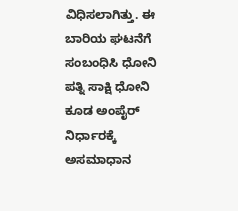ವಿಧಿಸಲಾಗಿತ್ತು. ಈ ಬಾರಿಯ ಘಟನೆಗೆ ಸಂಬಂಧಿಸಿ ಧೋನಿ ಪತ್ನಿ ಸಾಕ್ಷಿ ಧೋನಿ ಕೂಡ ಅಂಪೈರ್ ನಿರ್ಧಾರಕ್ಕೆ ಅಸಮಾಧಾನ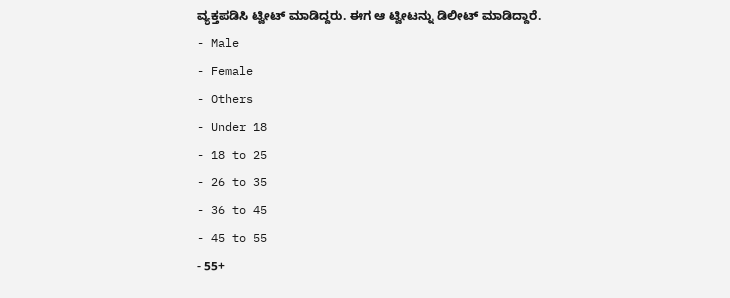ವ್ಯಕ್ತಪಡಿಸಿ ಟ್ವೀಟ್ ಮಾಡಿದ್ದರು. ಈಗ ಆ ಟ್ವೀಟನ್ನು ಡಿಲೀಟ್ ಮಾಡಿದ್ದಾರೆ.
- Male
- Female
- Others
- Under 18
- 18 to 25
- 26 to 35
- 36 to 45
- 45 to 55
- 55+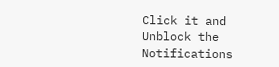Click it and Unblock the Notifications